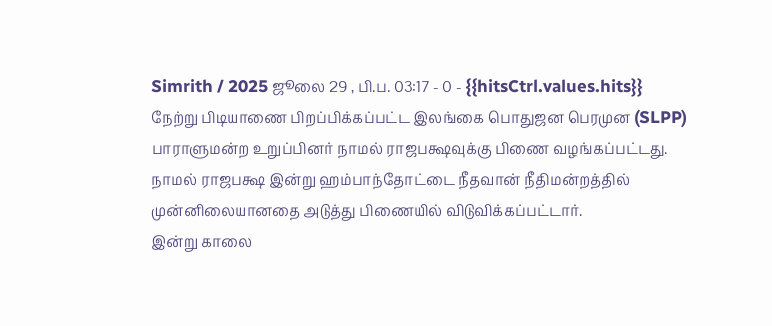Simrith / 2025 ஜூலை 29 , பி.ப. 03:17 - 0 - {{hitsCtrl.values.hits}}
நேற்று பிடியாணை பிறப்பிக்கப்பட்ட இலங்கை பொதுஜன பெரமுன (SLPP) பாராளுமன்ற உறுப்பினர் நாமல் ராஜபக்ஷவுக்கு பிணை வழங்கப்பட்டது.
நாமல் ராஜபக்ஷ இன்று ஹம்பாந்தோட்டை நீதவான் நீதிமன்றத்தில் முன்னிலையானதை அடுத்து பிணையில் விடுவிக்கப்பட்டார்.
இன்று காலை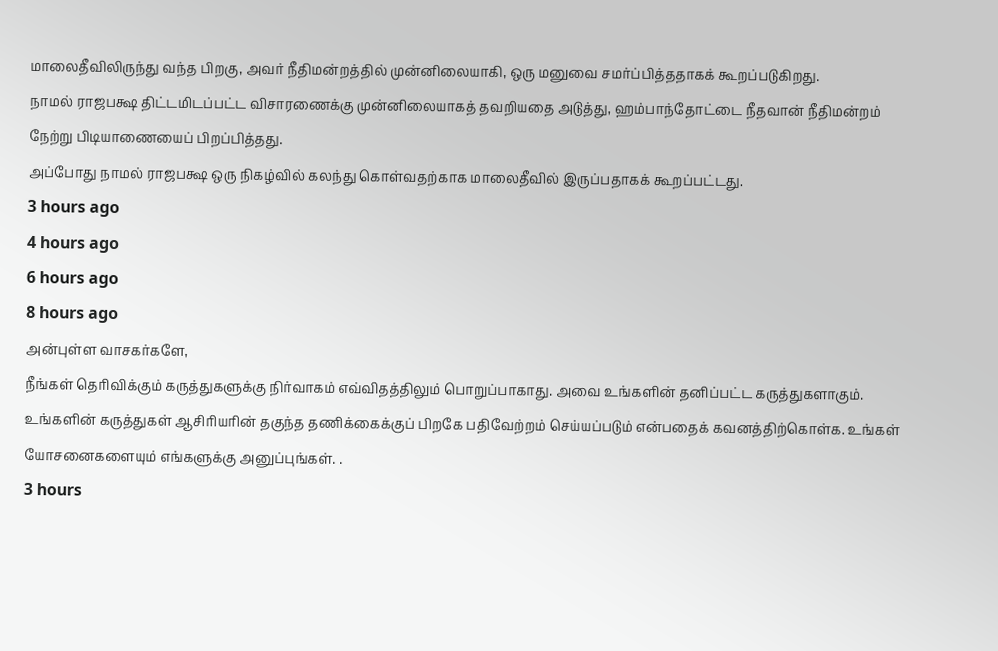மாலைதீவிலிருந்து வந்த பிறகு, அவர் நீதிமன்றத்தில் முன்னிலையாகி, ஒரு மனுவை சமர்ப்பித்ததாகக் கூறப்படுகிறது.
நாமல் ராஜபக்ஷ திட்டமிடப்பட்ட விசாரணைக்கு முன்னிலையாகத் தவறியதை அடுத்து, ஹம்பாந்தோட்டை நீதவான் நீதிமன்றம் நேற்று பிடியாணையைப் பிறப்பித்தது.
அப்போது நாமல் ராஜபக்ஷ ஒரு நிகழ்வில் கலந்து கொள்வதற்காக மாலைதீவில் இருப்பதாகக் கூறப்பட்டது.
3 hours ago
4 hours ago
6 hours ago
8 hours ago
அன்புள்ள வாசகர்களே,
நீங்கள் தெரிவிக்கும் கருத்துகளுக்கு நிர்வாகம் எவ்விதத்திலும் பொறுப்பாகாது. அவை உங்களின் தனிப்பட்ட கருத்துகளாகும். உங்களின் கருத்துகள் ஆசிரியரின் தகுந்த தணிக்கைக்குப் பிறகே பதிவேற்றம் செய்யப்படும் என்பதைக் கவனத்திற்கொள்க. உங்கள் யோசனைகளையும் எங்களுக்கு அனுப்புங்கள். .
3 hours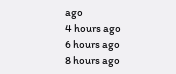ago
4 hours ago
6 hours ago
8 hours ago